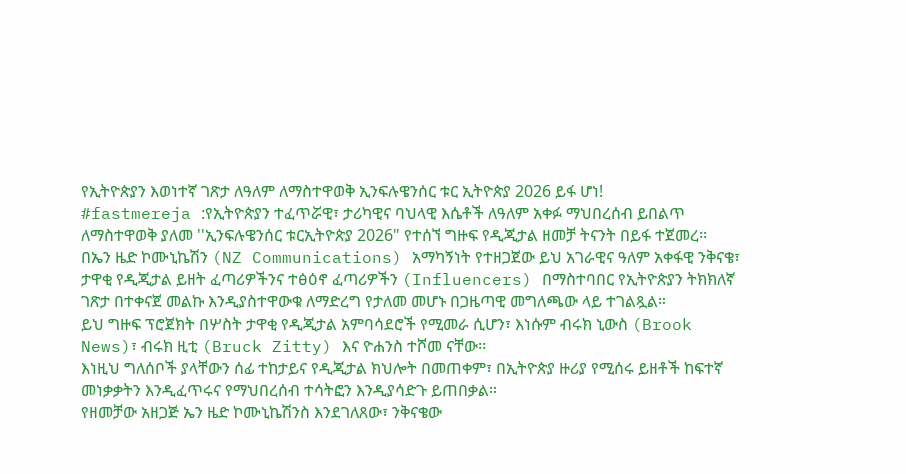የኢትዮጵያን እወነተኛ ገጽታ ለዓለም ለማስተዋወቅ ኢንፍሉዌንሰር ቱር ኢትዮጵያ 2026 ይፋ ሆነ!
#fastmereja :የኢትዮጵያን ተፈጥሯዊ፣ ታሪካዊና ባህላዊ እሴቶች ለዓለም አቀፉ ማህበረሰብ ይበልጥ ለማስተዋወቅ ያለመ ''ኢንፍሉዌንሰር ቱርኢትዮጵያ 2026" የተሰኘ ግዙፍ የዲጂታል ዘመቻ ትናንት በይፋ ተጀመረ፡፡
በኤን ዜድ ኮሙኒኬሽን (NZ Communications) አማካኝነት የተዘጋጀው ይህ አገራዊና ዓለም አቀፋዊ ንቅናቄ፣ ታዋቂ የዲጂታል ይዘት ፈጣሪዎችንና ተፅዕኖ ፈጣሪዎችን (Influencers) በማስተባበር የኢትዮጵያን ትክክለኛ ገጽታ በተቀናጀ መልኩ እንዲያስተዋውቁ ለማድረግ የታለመ መሆኑ በጋዜጣዊ መግለጫው ላይ ተገልጿል።
ይህ ግዙፍ ፕሮጀክት በሦስት ታዋቂ የዲጂታል አምባሳደሮች የሚመራ ሲሆን፣ እነሱም ብሩክ ኒውስ (Brook News)፣ ብሩክ ዚቲ (Bruck Zitty) እና ዮሐንስ ተሾመ ናቸው፡፡
እነዚህ ግለሰቦች ያላቸውን ሰፊ ተከታይና የዲጂታል ክህሎት በመጠቀም፣ በኢትዮጵያ ዙሪያ የሚሰሩ ይዘቶች ከፍተኛ መነቃቃትን እንዲፈጥሩና የማህበረሰብ ተሳትፎን እንዲያሳድጉ ይጠበቃል።
የዘመቻው አዘጋጅ ኤን ዜድ ኮሙኒኬሽንስ እንደገለጸው፣ ንቅናቄው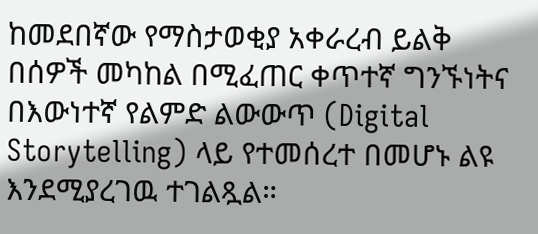ከመደበኛው የማስታወቂያ አቀራረብ ይልቅ በሰዎች መካከል በሚፈጠር ቀጥተኛ ግንኙነትና በእውነተኛ የልምድ ልውውጥ (Digital Storytelling) ላይ የተመሰረተ በመሆኑ ልዩ እንደሚያረገዉ ተገልጿል።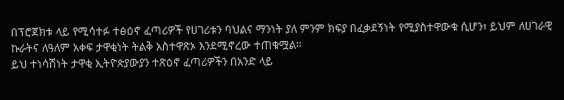በፕሮጀክቱ ላይ የሚሳተፉ ተፅዕኖ ፈጣሪዎች የሀገሪቱን ባህልና ማንነት ያለ ምንም ክፍያ በፈቃደኝነት የሚያስተዋውቁ ሲሆን፣ ይህም ለሀገራዊ ኩራትና ለዓለም አቀፍ ታዋቂነት ትልቅ አስተዋጽኦ እንደሚኖረው ተጠቁሟል።
ይህ ተነሳሽነት ታዋቂ ኢትዮጵያውያን ተጽዕኖ ፈጣሪዎችን በአንድ ላይ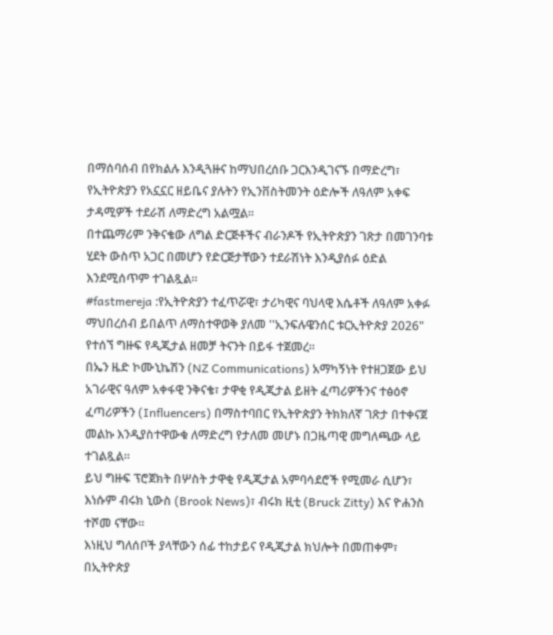በማሰባሰብ በየክልሉ እንዲጓዙና ከማህበረሰቡ ጋርእንዲገናኙ በማድረግ፣ የኢትዮጵያን የአኗኗር ዘይቤና ያሉትን የኢንቨስትመንት ዕድሎች ለዓለም አቀፍ ታዳሚዎች ተደራሽ ለማድረግ አልሟል።
በተጨማሪም ንቅናቄው ለግል ድርጅቶችና ብራንዶች የኢትዮጵያን ገጽታ በመገንባቱ ሂደት ውስጥ አጋር በመሆን የድርጅታቸውን ተደራሽነት እንዲያሰፉ ዕድል እንደሚሰጥም ተገልጿል።
#fastmereja :የኢትዮጵያን ተፈጥሯዊ፣ ታሪካዊና ባህላዊ እሴቶች ለዓለም አቀፉ ማህበረሰብ ይበልጥ ለማስተዋወቅ ያለመ ''ኢንፍሉዌንሰር ቱርኢትዮጵያ 2026" የተሰኘ ግዙፍ የዲጂታል ዘመቻ ትናንት በይፋ ተጀመረ፡፡
በኤን ዜድ ኮሙኒኬሽን (NZ Communications) አማካኝነት የተዘጋጀው ይህ አገራዊና ዓለም አቀፋዊ ንቅናቄ፣ ታዋቂ የዲጂታል ይዘት ፈጣሪዎችንና ተፅዕኖ ፈጣሪዎችን (Influencers) በማስተባበር የኢትዮጵያን ትክክለኛ ገጽታ በተቀናጀ መልኩ እንዲያስተዋውቁ ለማድረግ የታለመ መሆኑ በጋዜጣዊ መግለጫው ላይ ተገልጿል።
ይህ ግዙፍ ፕሮጀክት በሦስት ታዋቂ የዲጂታል አምባሳደሮች የሚመራ ሲሆን፣ እነሱም ብሩክ ኒውስ (Brook News)፣ ብሩክ ዚቲ (Bruck Zitty) እና ዮሐንስ ተሾመ ናቸው፡፡
እነዚህ ግለሰቦች ያላቸውን ሰፊ ተከታይና የዲጂታል ክህሎት በመጠቀም፣ በኢትዮጵያ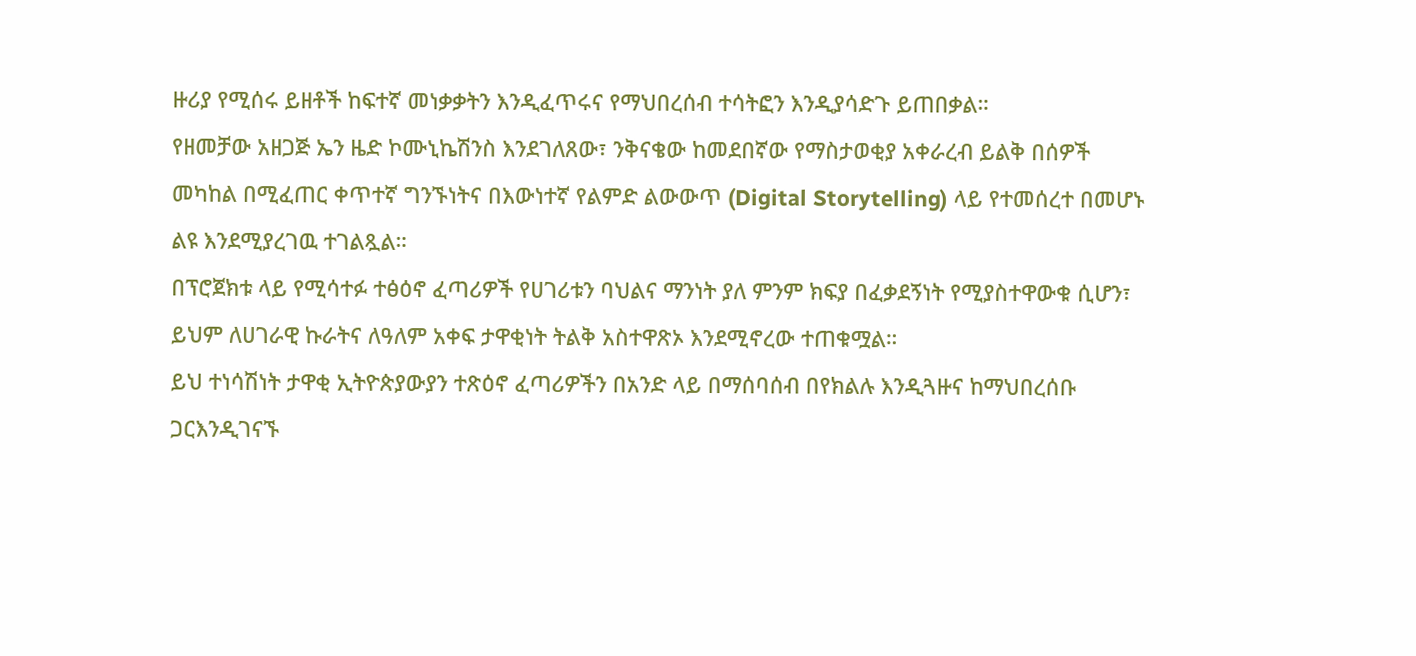ዙሪያ የሚሰሩ ይዘቶች ከፍተኛ መነቃቃትን እንዲፈጥሩና የማህበረሰብ ተሳትፎን እንዲያሳድጉ ይጠበቃል።
የዘመቻው አዘጋጅ ኤን ዜድ ኮሙኒኬሽንስ እንደገለጸው፣ ንቅናቄው ከመደበኛው የማስታወቂያ አቀራረብ ይልቅ በሰዎች መካከል በሚፈጠር ቀጥተኛ ግንኙነትና በእውነተኛ የልምድ ልውውጥ (Digital Storytelling) ላይ የተመሰረተ በመሆኑ ልዩ እንደሚያረገዉ ተገልጿል።
በፕሮጀክቱ ላይ የሚሳተፉ ተፅዕኖ ፈጣሪዎች የሀገሪቱን ባህልና ማንነት ያለ ምንም ክፍያ በፈቃደኝነት የሚያስተዋውቁ ሲሆን፣ ይህም ለሀገራዊ ኩራትና ለዓለም አቀፍ ታዋቂነት ትልቅ አስተዋጽኦ እንደሚኖረው ተጠቁሟል።
ይህ ተነሳሽነት ታዋቂ ኢትዮጵያውያን ተጽዕኖ ፈጣሪዎችን በአንድ ላይ በማሰባሰብ በየክልሉ እንዲጓዙና ከማህበረሰቡ ጋርእንዲገናኙ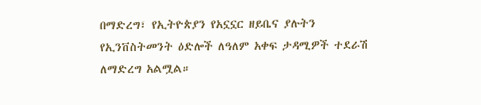በማድረግ፣ የኢትዮጵያን የአኗኗር ዘይቤና ያሉትን የኢንቨስትመንት ዕድሎች ለዓለም አቀፍ ታዳሚዎች ተደራሽ ለማድረግ አልሟል።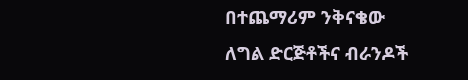በተጨማሪም ንቅናቄው ለግል ድርጅቶችና ብራንዶች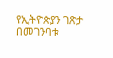የኢትዮጵያን ገጽታ በመገንባቱ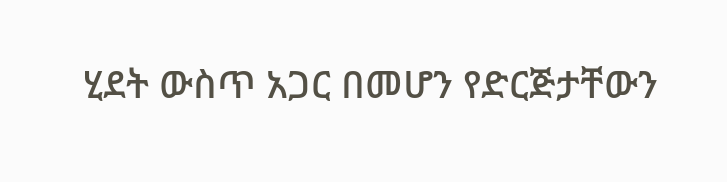ሂደት ውስጥ አጋር በመሆን የድርጅታቸውን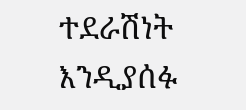ተደራሽነት እንዲያሰፉ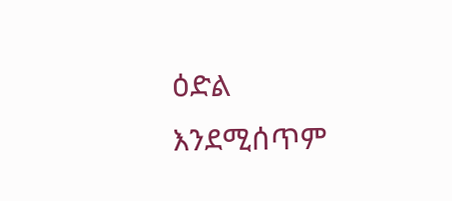ዕድል እንደሚሰጥም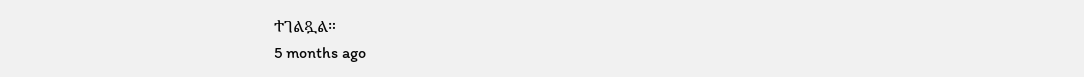ተገልጿል።
5 months ago